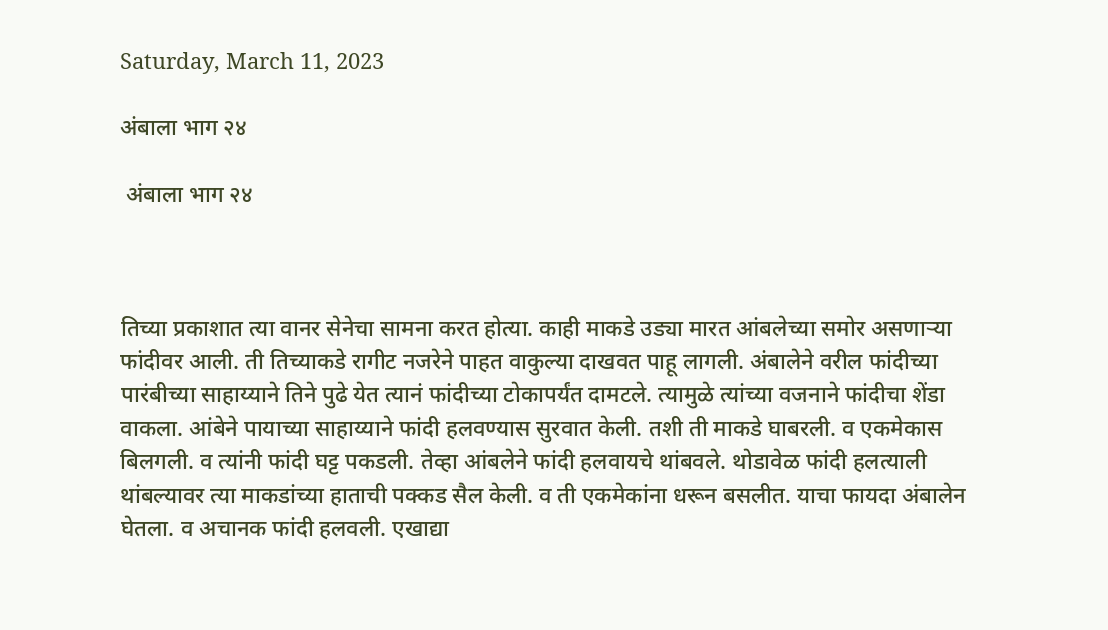Saturday, March 11, 2023

अंबाला भाग २४

 अंबाला भाग २४



तिच्या प्रकाशात त्या वानर सेनेचा सामना करत होत्या. काही माकडे उड्या मारत आंबलेच्या समोर असणाऱ्या फांदीवर आली. ती तिच्याकडे रागीट नजरेने पाहत वाकुल्या दाखवत पाहू लागली. अंबालेने वरील फांदीच्या पारंबीच्या साहाय्याने तिने पुढे येत त्यानं फांदीच्या टोकापर्यंत दामटले. त्यामुळे त्यांच्या वजनाने फांदीचा शेंडा वाकला. आंबेने पायाच्या साहाय्याने फांदी हलवण्यास सुरवात केली. तशी ती माकडे घाबरली. व एकमेकास बिलगली. व त्यांनी फांदी घट्ट पकडली. तेव्हा आंबलेने फांदी हलवायचे थांबवले. थोडावेळ फांदी हलत्याली थांबल्यावर त्या माकडांच्या हाताची पक्कड सैल केली. व ती एकमेकांना धरून बसलीत. याचा फायदा अंबालेन घेतला. व अचानक फांदी हलवली. एखाद्या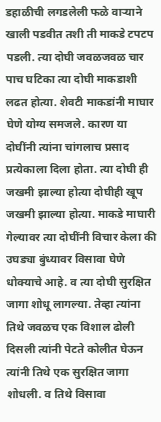डहाळीची लगडलेली फळे वाऱ्याने खाली पडवीत तशी ती माकडे टपटप पडली. त्या दोघी जवळजवळ चार पाच घटिका त्या दोघी माकडाशी लढत होत्या. शेवटी माकडांनी माघार घेणे योग्य समजले. कारण या दोघींनी त्यांना चांगलाच प्रसाद प्रत्येकाला दिला होता. त्या दोघी ही जखमी झाल्या होत्या दोघीही खूप जखमी झाल्या होत्या. माकडे माघारी गेल्यावर त्या दोघींनी विचार केला की उघड्या बुंध्यावर विसावा घेणे धोक्याचे आहे. व त्या दोघी सुरक्षित जागा शोधू लागल्या. तेव्हा त्यांना तिथे जवळच एक विशाल ढोली दिसली त्यांनी पेटते कोलीत घेऊन त्यांनी तिथे एक सुरक्षित जागा शोधली. व तिथे विसावा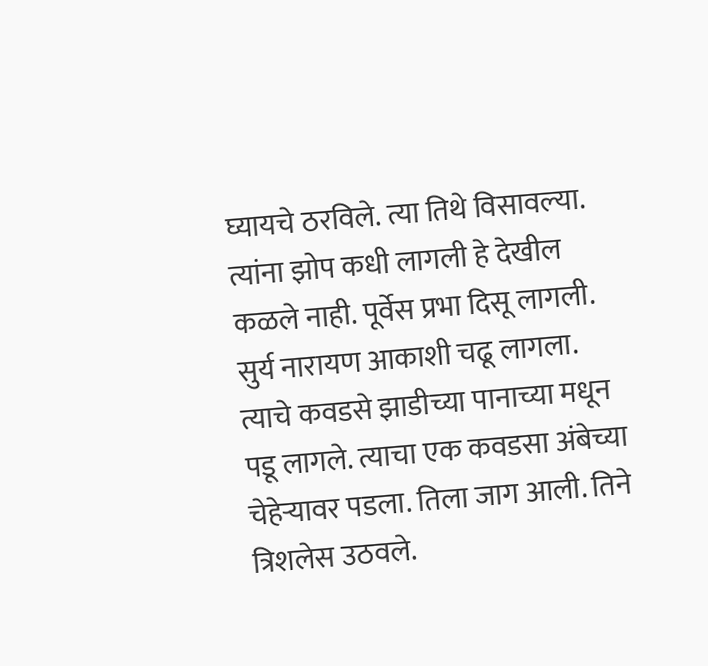घ्यायचे ठरविले. त्या तिथे विसावल्या. त्यांना झोप कधी लागली हे देखील कळले नाही. पूर्वेस प्रभा दिसू लागली. सुर्य नारायण आकाशी चढू लागला. त्याचे कवडसे झाडीच्या पानाच्या मधून पडू लागले. त्याचा एक कवडसा अंबेच्या चेहेऱ्यावर पडला. तिला जाग आली. तिने त्रिशलेस उठवले.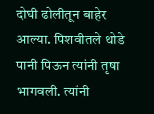दोघी ढोलीतून बाहेर आल्या. पिशवीतले थोडे पानी पिऊन त्यांनी तृषा भागवली. त्यांनी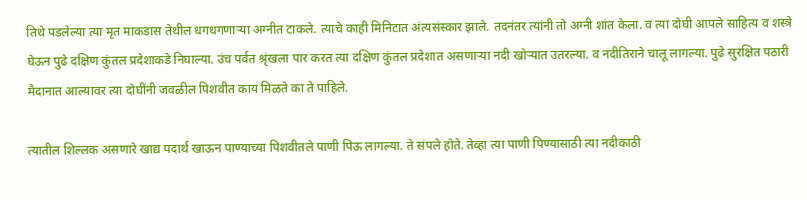तिथे पडलेल्या त्या मृत माकडास तेथील धगधगणाऱ्या अग्नीत टाकले. त्याचे काही मिनिटात अंत्यसंस्कार झाले. तदनंतर त्यांनी तो अग्नी शांत केला. व त्या दोघी आपले साहित्य व शस्त्रे घेऊन पुढे दक्षिण कुंतल प्रदेशाकडे निघाल्या. उंच पर्वत श्रृंखला पार करत त्या दक्षिण कुंतल प्रदेशात असणाऱ्या नदी खोऱ्यात उतरल्या. व नदीतिराने चालू लागल्या. पुढे सुरक्षित पठारी मैदानात आल्यावर त्या दोघींनी जवळील पिशवीत काय मिळते का ते पाहिले.

त्यातील शिल्लक असणारे खाद्य पदार्थ खाऊन पाण्याच्या पिशवीतले पाणी पिऊ लागल्या. ते संपले होते. तेव्हा त्या पाणी पिण्यासाठी त्या नदीकाठी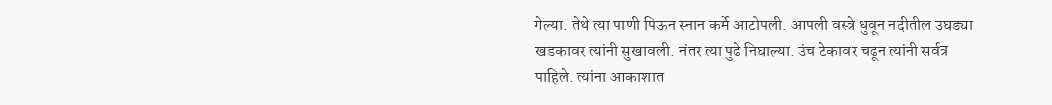गेल्या. तेथे त्या पाणी पिऊन स्नान कर्मे आटोपली. आपली वस्त्रे धुवून नदीतील उघड्या खडकावर त्यांनी सुखावली. नंतर त्या पुढे निघाल्या. उंच टेकावर चढून त्यांनी सर्वत्र पाहिले. त्यांना आकाशात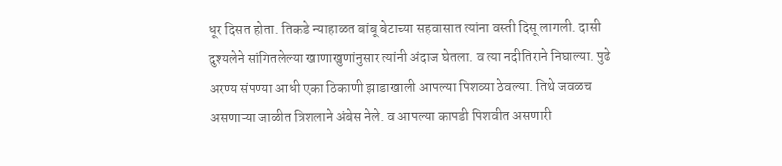धूर दिसत होता. तिकडे न्याहाळत बांबू बेटाच्या सहवासात त्यांना वस्ती दिसू लागली. दासी दुश्यलेने सांगितलेल्या खाणाखुणांनुसार त्यांनी अंदाज घेतला. व त्या नदीतिराने निघाल्या. पुढे अरण्य संपण्या आधी एका ठिकाणी झाडाखाली आपल्या पिशव्या ठेवल्या. तिथे जवळच असणाऱ्या जाळीत त्रिशलाने अंबेस नेले. व आपल्या कापडी पिशवीत असणारी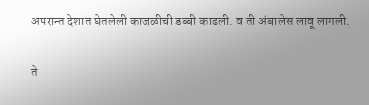अपरान्त देशात घेतलेली काजळीची डब्बी काढली. व ती अंबालेस लावू लागली.

ते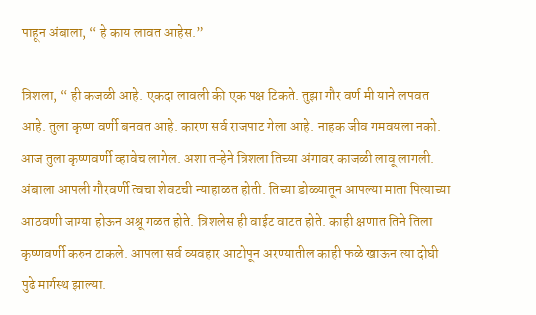पाहून अंबाला, “ हे काय लावत आहेस.”

त्रिशला, “ ही कजळी आहे. एकदा लावली की एक पक्ष टिकते. तुझा गौर वर्ण मी याने लपवत आहे. तुला कृष्ण वर्णी बनवत आहे. कारण सर्व राजपाट गेला आहे. नाहक जीव गमवयला नको. आज तुला कृष्णवर्णी व्हावेच लागेल. अशा तऱ्हेने त्रिशला तिच्या अंगावर काजळी लावू लागली. अंबाला आपली गौरवर्णी त्वचा शेवटची न्याहाळत होती. तिच्या डोळ्यातून आपल्या माता पित्याच्या आठवणी जाग्या होऊन अश्रू गळत होते. त्रिशलेस ही वाईट वाटत होते. काही क्षणात तिने तिला कृष्णवर्णी करुन टाकले. आपला सर्व व्यवहार आटोपून अरण्यातील काही फळे खाऊन त्या दोघी पुढे मार्गस्थ झाल्या.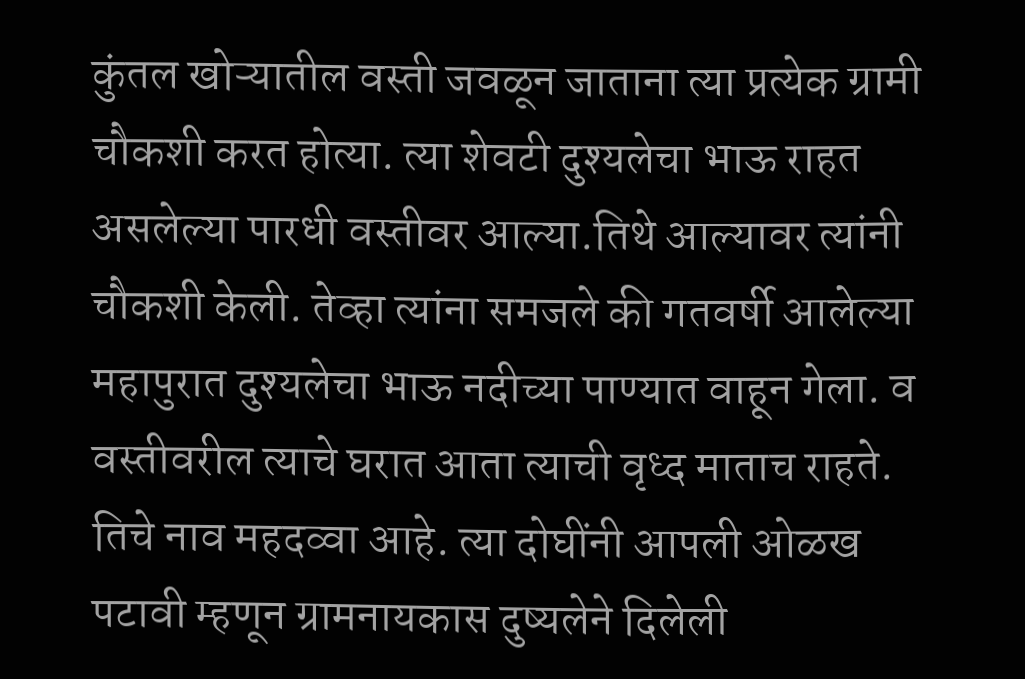कुंतल खोऱ्यातील वस्ती जवळून जाताना त्या प्रत्येक ग्रामी चौकशी करत होत्या. त्या शेवटी दुश्यलेचा भाऊ राहत असलेल्या पारधी वस्तीवर आल्या.तिथे आल्यावर त्यांनी चौकशी केली. तेव्हा त्यांना समजले की गतवर्षी आलेल्या महापुरात दुश्यलेचा भाऊ नदीच्या पाण्यात वाहून गेला. व वस्तीवरील त्याचे घरात आता त्याची वृध्द माताच राहते. तिचे नाव महदव्वा आहे. त्या दोघींनी आपली ओळख पटावी म्हणून ग्रामनायकास दुष्यलेने दिलेली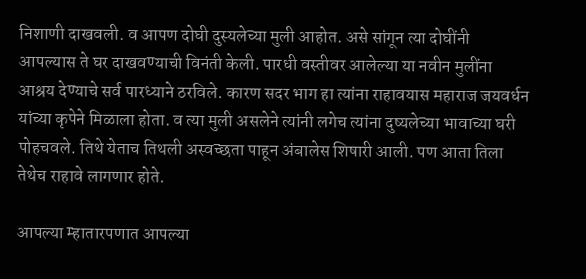निशाणी दाखवली. व आपण दोघी दुस्यलेच्या मुली आहोत. असे सांगून त्या दोघींनी आपल्यास ते घर दाखवण्याची विनंती केली. पारधी वस्तीवर आलेल्या या नवीन मुलींना आश्रय देण्याचे सर्व पारध्याने ठरविले. कारण सदर भाग हा त्यांना राहावयास महाराज जयवर्धन यांच्या कृपेने मिळाला होता. व त्या मुली असलेने त्यांनी लगेच त्यांना दुष्यलेच्या भावाच्या घरी पोहचवले. तिथे येताच तिथली अस्वच्छता पाहून अंबालेस शिषारी आली. पण आता तिला तेथेच राहावे लागणार होते.

आपल्या म्हातारपणात आपल्या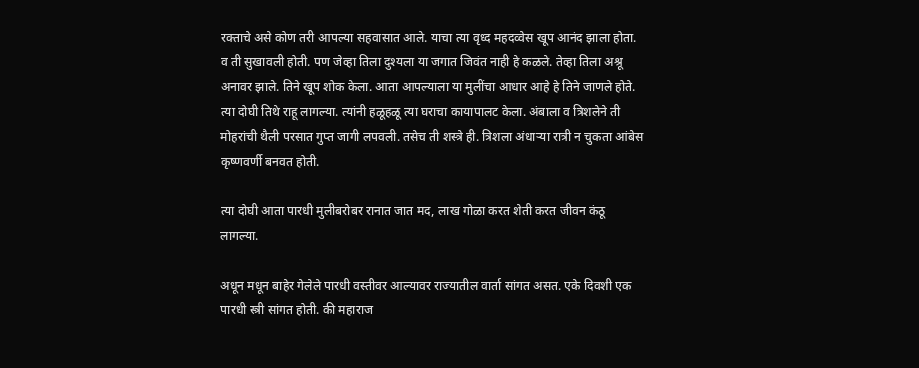रक्ताचे असे कोण तरी आपल्या सहवासात आले. याचा त्या वृध्द महदव्वेस खूप आनंद झाला होता. व ती सुखावली होती. पण जेव्हा तिला दुश्यला या जगात जिवंत नाही हे कळले. तेव्हा तिला अश्रू अनावर झाले. तिने खूप शोक केला. आता आपल्याला या मुलींचा आधार आहे हे तिने जाणले होते. त्या दोघी तिथे राहू लागल्या. त्यांनी हळूहळू त्या घराचा कायापालट केला. अंबाला व त्रिशलेने ती मोहरांची थैली परसात गुप्त जागी लपवली. तसेच ती शस्त्रे ही. त्रिशला अंधाऱ्या रात्री न चुकता आंबेस कृष्णवर्णी बनवत होती.

त्या दोघी आता पारधी मुलीबरोबर रानात जात मद, लाख गोळा करत शेती करत जीवन कंठू लागल्या.

अधून मधून बाहेर गेलेले पारधी वस्तीवर आल्यावर राज्यातील वार्ता सांगत असत. एके दिवशी एक पारधी स्त्री सांगत होती. की महाराज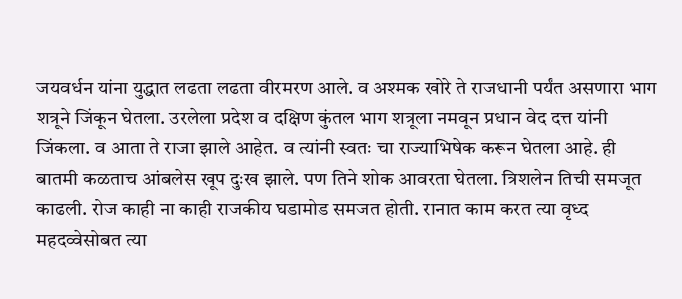जयवर्धन यांना युद्धात लढता लढता वीरमरण आले. व अश्मक खोरे ते राजधानी पर्यंत असणारा भाग शत्रूने जिंकून घेतला. उरलेला प्रदेश व दक्षिण कुंतल भाग शत्रूला नमवून प्रधान वेद दत्त यांनी जिंकला. व आता ते राजा झाले आहेत. व त्यांनी स्वतः चा राज्याभिषेक करून घेतला आहे. ही बातमी कळताच आंबलेस खूप दुःख झाले. पण तिने शोक आवरता घेतला. त्रिशलेन तिची समजूत काढली. रोज काही ना काही राजकीय घडामोड समजत होती. रानात काम करत त्या वृध्द महदव्वेसोबत त्या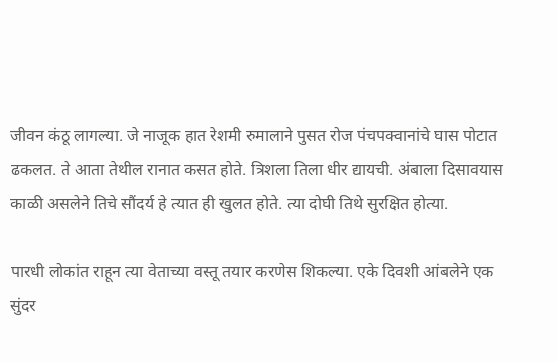जीवन कंठू लागल्या. जे नाजूक हात रेशमी रुमालाने पुसत रोज पंचपक्वानांचे घास पोटात ढकलत. ते आता तेथील रानात कसत होते. त्रिशला तिला धीर द्यायची. अंबाला दिसावयास काळी असलेने तिचे सौंदर्य हे त्यात ही खुलत होते. त्या दोघी तिथे सुरक्षित होत्या.

पारधी लोकांत राहून त्या वेताच्या वस्तू तयार करणेस शिकल्या. एके दिवशी आंबलेने एक सुंदर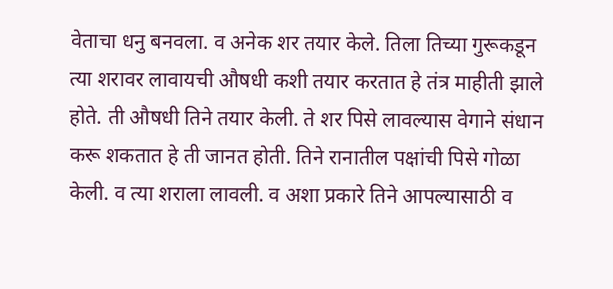वेताचा धनु बनवला. व अनेक शर तयार केले. तिला तिच्या गुरूकडून त्या शरावर लावायची औषधी कशी तयार करतात हे तंत्र माहीती झाले होते. ती औषधी तिने तयार केली. ते शर पिसे लावल्यास वेगाने संधान करू शकतात हे ती जानत होती. तिने रानातील पक्षांची पिसे गोळा केली. व त्या शराला लावली. व अशा प्रकारे तिने आपल्यासाठी व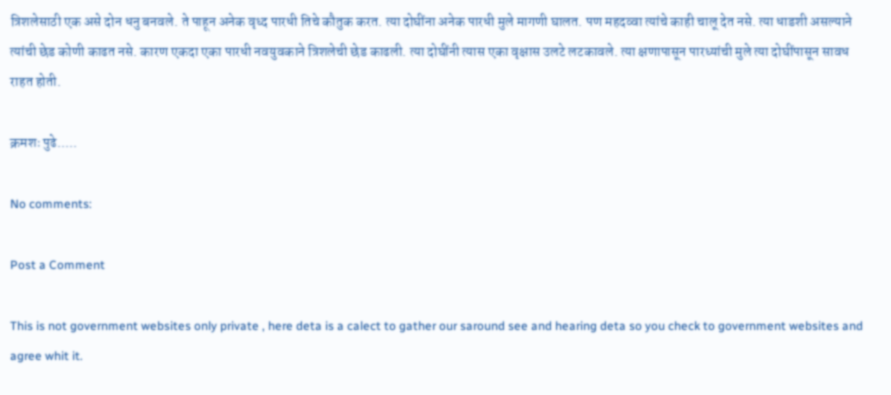त्रिशलेसाठी एक असे दोन धनु बनवले. ते पाहून अनेक वृध्द पारधी तिचे कौतुक करत. त्या दोघींना अनेक पारधी मुले मागणी घालत. पण महदव्वा त्यांचे काही चालू देत नसे. त्या धाडशी असल्याने त्यांची छेड कोणी काढत नसे. कारण एकदा एका पारधी नवयुवकाने त्रिशलेची छेड काढली. त्या दोघींनी त्यास एका वृक्षास उलटे लटकावले. त्या क्षणापासून पारध्यांची मुले त्या दोघींपासून सावध राहत होती.

क्रमशः पुढे.....

No comments:

Post a Comment

This is not government websites only private , here deta is a calect to gather our saround see and hearing deta so you check to government websites and agree whit it.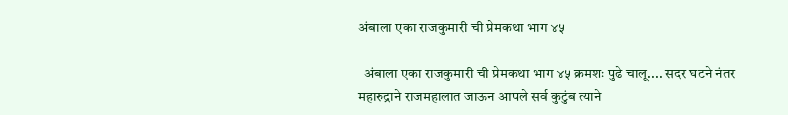अंबाला एका राजकुमारी ची प्रेमकथा भाग ४५

  अंबाला एका राजकुमारी ची प्रेमकथा भाग ४५ क्रमशः पुढे चालू.... सदर घटने नंतर महारुद्राने राजमहालात जाऊन आपले सर्व कुटुंब त्याने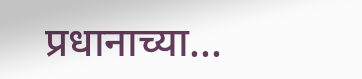प्रधानाच्या...